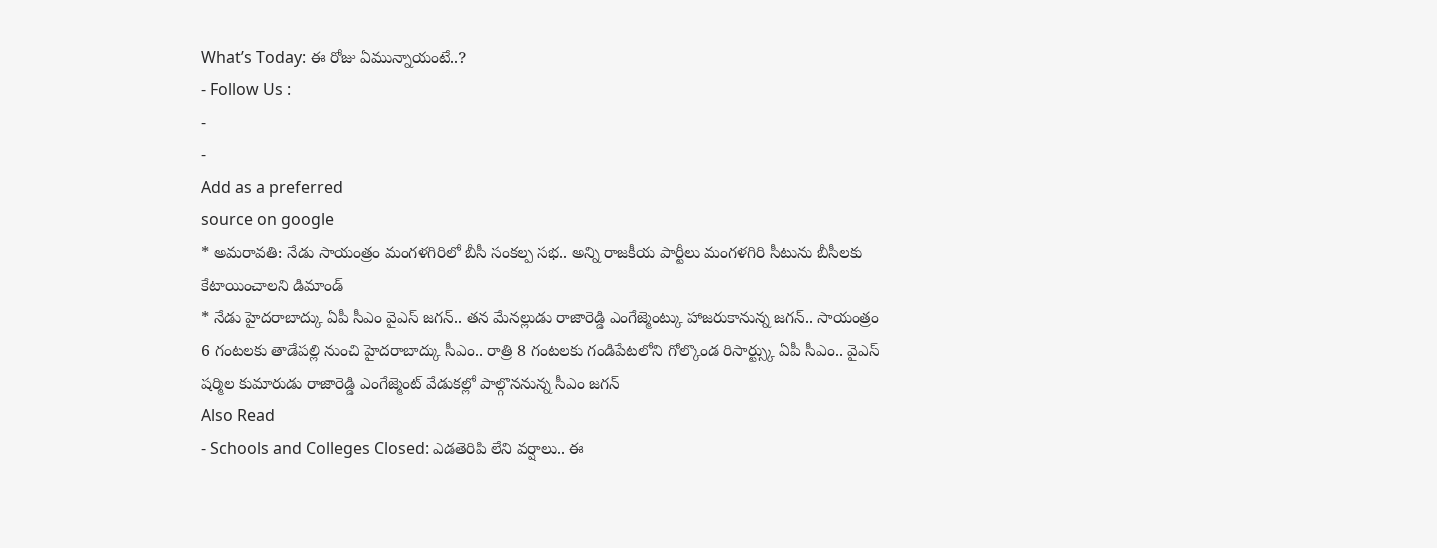What’s Today: ఈ రోజు ఏమున్నాయంటే..?
- Follow Us :
-
-
Add as a preferred
source on google
* అమరావతి: నేడు సాయంత్రం మంగళగిరిలో బీసీ సంకల్ప సభ.. అన్ని రాజకీయ పార్టీలు మంగళగిరి సీటును బీసీలకు కేటాయించాలని డిమాండ్
* నేడు హైదరాబాద్కు ఏపీ సీఎం వైఎస్ జగన్.. తన మేనల్లుడు రాజారెడ్డి ఎంగేజ్మెంట్కు హాజరుకానున్న జగన్.. సాయంత్రం 6 గంటలకు తాడేపల్లి నుంచి హైదరాబాద్కు సీఎం.. రాత్రి 8 గంటలకు గండిపేటలోని గోల్కొండ రిసార్ట్స్కు ఏపీ సీఎం.. వైఎస్ షర్మిల కుమారుడు రాజారెడ్డి ఎంగేజ్మెంట్ వేడుకల్లో పాల్గొననున్న సీఎం జగన్
Also Read
- Schools and Colleges Closed: ఎడతెరిపి లేని వర్షాలు.. ఈ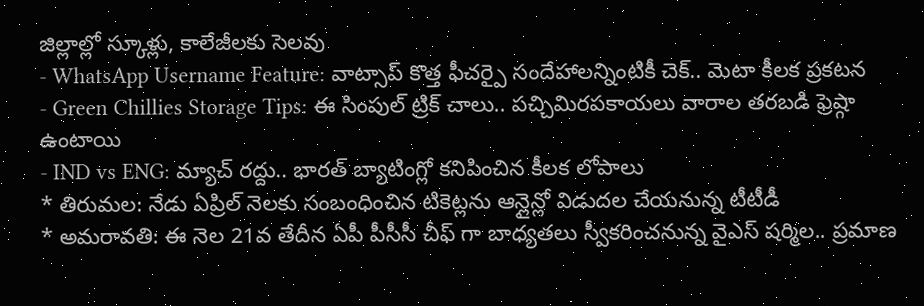జిల్లాల్లో స్కూళ్లు, కాలేజీలకు సెలవు
- WhatsApp Username Feature: వాట్సాప్ కొత్త ఫీచర్పై సందేహాలన్నింటికీ చెక్.. మెటా కీలక ప్రకటన
- Green Chillies Storage Tips: ఈ సింపుల్ ట్రిక్ చాలు.. పచ్చిమిరపకాయలు వారాల తరబడి ఫ్రెష్గా ఉంటాయి
- IND vs ENG: మ్యాచ్ రద్దు.. భారత్ బ్యాటింగ్లో కనిపించిన కీలక లోపాలు
* తిరుమల: నేడు ఏప్రిల్ నెలకు సంబంధించిన టికెట్లను ఆన్లైన్లో విడుదల చేయనున్న టీటీడీ
* అమరావతి: ఈ నెల 21వ తేదీన ఏపీ పీసీసీ చీఫ్ గా బాధ్యతలు స్వీకరించనున్న వైఎస్ షర్మిల.. ప్రమాణ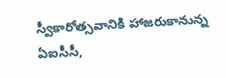స్వీకారోత్సవానికి హాజరుకానున్న ఏఐసీసీ,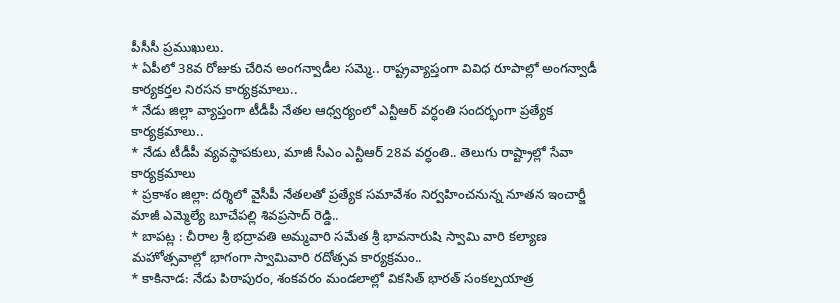పీసీసీ ప్రముఖులు.
* ఏపీలో 38వ రోజుకు చేరిన అంగన్వాడీల సమ్మె.. రాష్ట్రవ్యాప్తంగా వివిధ రూపాల్లో అంగన్వాడీ కార్యకర్తల నిరసన కార్యక్రమాలు..
* నేడు జిల్లా వ్యాప్తంగా టీడీపీ నేతల ఆధ్వర్యంలో ఎన్టీఆర్ వర్ధంతి సందర్భంగా ప్రత్యేక కార్యక్రమాలు..
* నేడు టీడీపీ వ్యవస్థాపకులు, మాజీ సీఎం ఎన్టీఆర్ 28వ వర్ధంతి.. తెలుగు రాష్ట్రాల్లో సేవా కార్యక్రమాలు
* ప్రకాశం జిల్లా: దర్శిలో వైసీపీ నేతలతో ప్రత్యేక సమావేశం నిర్వహించనున్న నూతన ఇంచార్జీ మాజీ ఎమ్మెల్యే బూచేపల్లి శివప్రసాద్ రెడ్డి..
* బాపట్ల : చీరాల శ్రీ భద్రావతి అమ్మవారి సమేత శ్రీ భావనారుషి స్వామి వారి కల్యాణ మహోత్సవాల్లో భాగంగా స్వామివారి రదోత్సవ కార్యక్రమం..
* కాకినాడ: నేడు పిఠాపురం, శంకవరం మండలాల్లో వికసిత్ భారత్ సంకల్పయాత్ర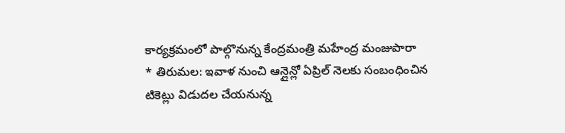కార్యక్రమంలో పాల్గొనున్న కేంద్రమంత్రి మహేంద్ర మంజుపారా
* తిరుమల: ఇవాళ నుంచి ఆన్లైన్లో ఏప్రిల్ నెలకు సంబంధించిన టికెట్లు విడుదల చేయనున్న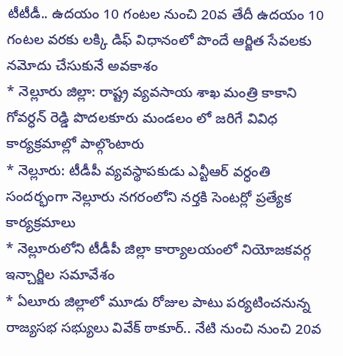టీటీడీ.. ఉదయం 10 గంటల నుంచి 20వ తేదీ ఉదయం 10 గంటల వరకు లక్కి డిఫ్ విధానంలో పొందే ఆర్జిత సేవలకు నమోదు చేసుకునే అవకాశం
* నెల్లూరు జిల్లా: రాష్ట్ర వ్యవసాయ శాఖ మంత్రి కాకాని గోవర్ధన్ రెడ్డి పొదలకూరు మండలం లో జరిగే వివిధ కార్యక్రమాల్లో పాల్గొంటారు
* నెల్లూరు: టీడీపీ వ్యవస్థాపకుడు ఎన్టీఆర్ వర్ధంతి సందర్భంగా నెల్లూరు నగరంలోని నర్తకి సెంటర్లో ప్రత్యేక కార్యక్రమాలు
* నెల్లూరులోని టీడీపీ జిల్లా కార్యాలయంలో నియోజకవర్గ ఇన్చార్జిల సమావేశం
* ఏలూరు జిల్లాలో మూడు రోజుల పాటు పర్యటించనున్న రాజ్యసభ సభ్యులు వివేక్ ఠాకూర్.. నేటి నుంచి నుంచి 20వ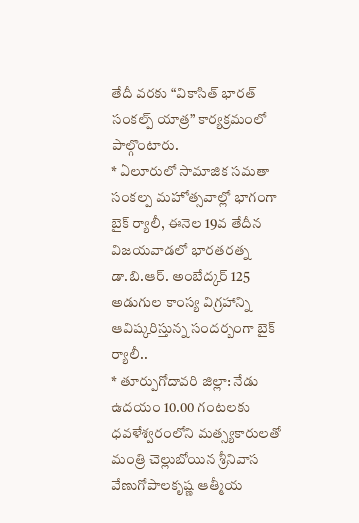తేదీ వరకు “వికాసిత్ భారత్ సంకల్ప్ యాత్ర” కార్యక్రమంలో పాల్గొంటారు.
* ఏలూరులో సామాజిక సమతా సంకల్ప మహోత్సవాల్లో భాగంగా బైక్ ర్యాలీ, ఈనెల 19వ తేదీన విజయవాడలో భారతరత్న డా.బి.ఆర్. అంబేద్కర్ 125 అడుగుల కాంస్య విగ్రహాన్ని ఆవిష్కరిస్తున్న సందర్బంగా బైక్ ర్యాలీ..
* తూర్పుగోదావరి జిల్లా: నేడు ఉదయం 10.00 గంటలకు ధవళేశ్వరంలోని మత్స్యకారులతో మంత్రి చెల్లుబోయిన శ్రీనివాస వేణుగోపాలకృష్ణ ఆత్మీయ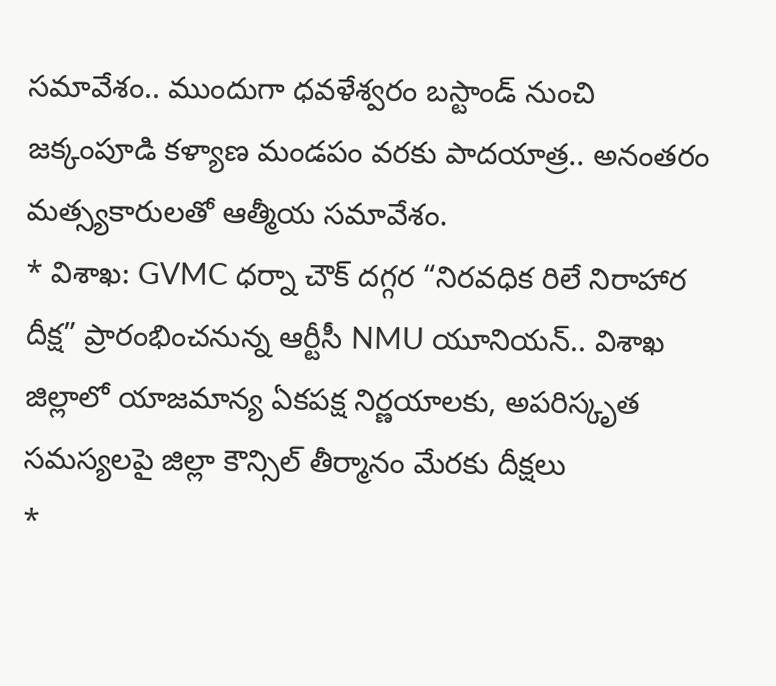సమావేశం.. ముందుగా ధవళేశ్వరం బస్టాండ్ నుంచి జక్కంపూడి కళ్యాణ మండపం వరకు పాదయాత్ర.. అనంతరం మత్స్యకారులతో ఆత్మీయ సమావేశం.
* విశాఖ: GVMC ధర్నా చౌక్ దగ్గర “నిరవధిక రిలే నిరాహార దీక్ష” ప్రారంభించనున్న ఆర్టీసీ NMU యూనియన్.. విశాఖ జిల్లాలో యాజమాన్య ఏకపక్ష నిర్ణయాలకు, అపరిస్కృత సమస్యలపై జిల్లా కౌన్సిల్ తీర్మానం మేరకు దీక్షలు
*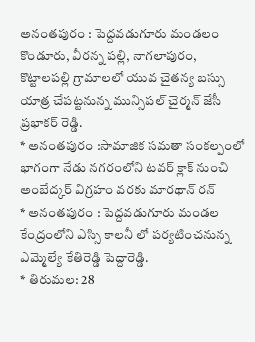అనంతపురం : పెద్దవడుగూరు మండలం కొండూరు, వీరన్న పల్లి, నాగలాపురం, కొట్టాలపల్లి గ్రామాలలో యువ చైతన్య బస్సు యాత్ర చేపట్టనున్న మున్సిపల్ చైర్మన్ జేసీ ప్రభాకర్ రెడ్డి.
* అనంతపురం :సామాజిక సమతా సంకల్పంలో భాగంగా నేడు నగరంలోని టవర్ క్లాక్ నుంచి అంబేద్కర్ విగ్రహం వరకు మారథాన్ రన్
* అనంతపురం : పెద్దవడుగూరు మండల కేంద్రంలోని ఎస్సి కాలనీ లో పర్యటించనున్న ఎమ్మెల్యే కేతిరెడ్డి పెద్దారెడ్డి.
* తిరుమల: 28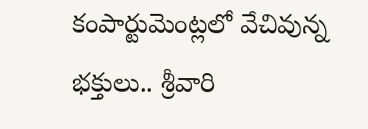కంపార్టుమెంట్లలో వేచివున్న భక్తులు.. శ్రీవారి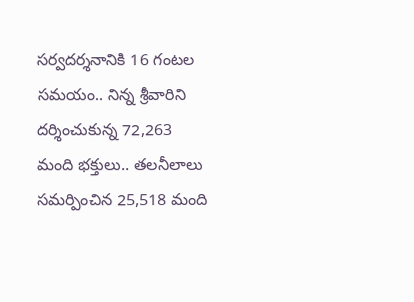సర్వదర్శనానికి 16 గంటల సమయం.. నిన్న శ్రీవారిని దర్శించుకున్న 72,263 మంది భక్తులు.. తలనీలాలు సమర్పించిన 25,518 మంది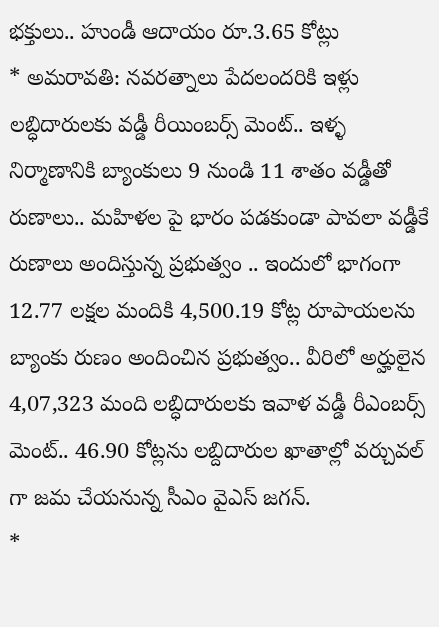భక్తులు.. హుండీ ఆదాయం రూ.3.65 కోట్లు
* అమరావతి: నవరత్నాలు పేదలందరికి ఇళ్లు లబ్ధిదారులకు వడ్డీ రీయింబర్స్ మెంట్.. ఇళ్ళ నిర్మాణానికి బ్యాంకులు 9 నుండి 11 శాతం వడ్డీతో రుణాలు.. మహిళల పై భారం పడకుండా పావలా వడ్డీకే రుణాలు అందిస్తున్న ప్రభుత్వం .. ఇందులో భాగంగా 12.77 లక్షల మందికి 4,500.19 కోట్ల రూపాయలను బ్యాంకు రుణం అందించిన ప్రభుత్వం.. వీరిలో అర్హులైన 4,07,323 మంది లబ్ధిదారులకు ఇవాళ వడ్డీ రీఎంబర్స్ మెంట్.. 46.90 కోట్లను లబ్దిదారుల ఖాతాల్లో వర్చువల్ గా జమ చేయనున్న సీఎం వైఎస్ జగన్.
*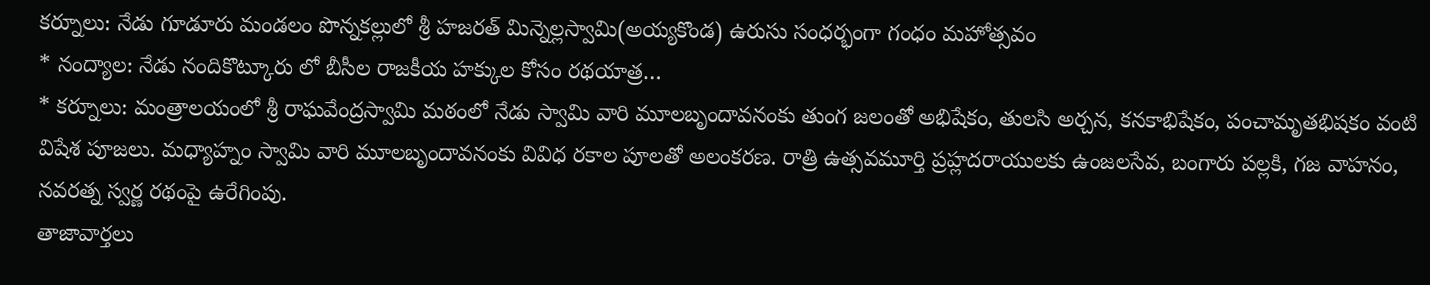కర్నూలు: నేడు గూడూరు మండలం పొన్నకల్లులో శ్రీ హజరత్ మిన్నెల్లస్వామి(అయ్యకొండ) ఉరుసు సంధర్భంగా గంధం మహోత్సవం
* నంద్యాల: నేడు నందికొట్కూరు లో బీసీల రాజకీయ హక్కుల కోసం రథయాత్ర…
* కర్నూలు: మంత్రాలయంలో శ్రీ రాఘవేంద్రస్వామి మఠంలో నేడు స్వామి వారి మూలబృందావనంకు తుంగ జలంతో అభిషేకం, తులసి అర్చన, కనకాభిషేకం, పంచామృతభిషకం వంటి విషేశ పూజలు. మధ్యాహ్నం స్వామి వారి మూలబృందావనంకు వివిధ రకాల పూలతో అలంకరణ. రాత్రి ఉత్సవమూర్తి ప్రహ్లదరాయులకు ఉంజలసేవ, బంగారు పల్లకి, గజ వాహనం, నవరత్న స్వర్ణ రథంపై ఉరేగింపు.
తాజావార్తలు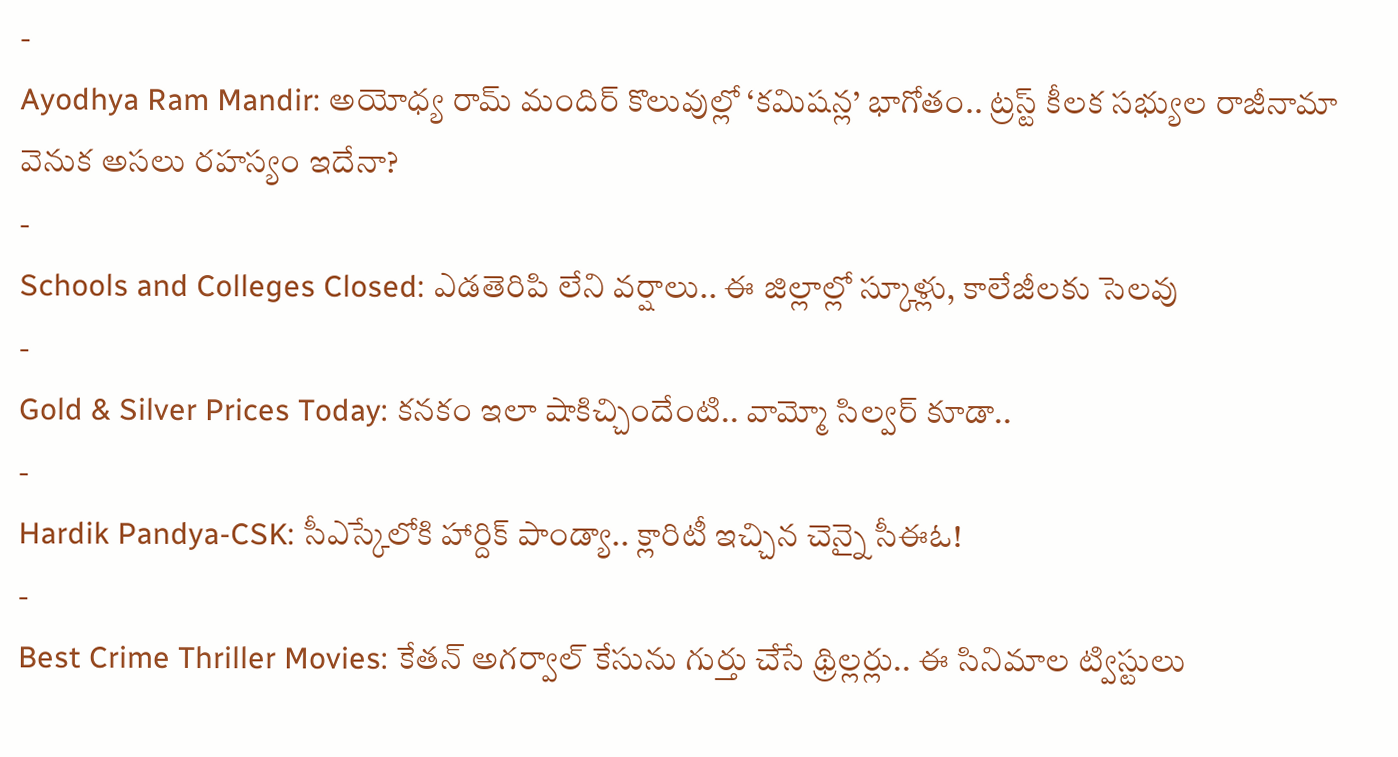-
Ayodhya Ram Mandir: అయోధ్య రామ్ మందిర్ కొలువుల్లో ‘కమిషన్ల’ భాగోతం.. ట్రస్ట్ కీలక సభ్యుల రాజీనామా వెనుక అసలు రహస్యం ఇదేనా?
-
Schools and Colleges Closed: ఎడతెరిపి లేని వర్షాలు.. ఈ జిల్లాల్లో స్కూళ్లు, కాలేజీలకు సెలవు
-
Gold & Silver Prices Today: కనకం ఇలా షాకిచ్చిందేంటి.. వామ్మో సిల్వర్ కూడా..
-
Hardik Pandya-CSK: సీఎస్కేలోకి హార్దిక్ పాండ్యా.. క్లారిటీ ఇచ్చిన చెన్నై సీఈఓ!
-
Best Crime Thriller Movies: కేతన్ అగర్వాల్ కేసును గుర్తు చేసే థ్రిల్లర్లు.. ఈ సినిమాల ట్విస్టులు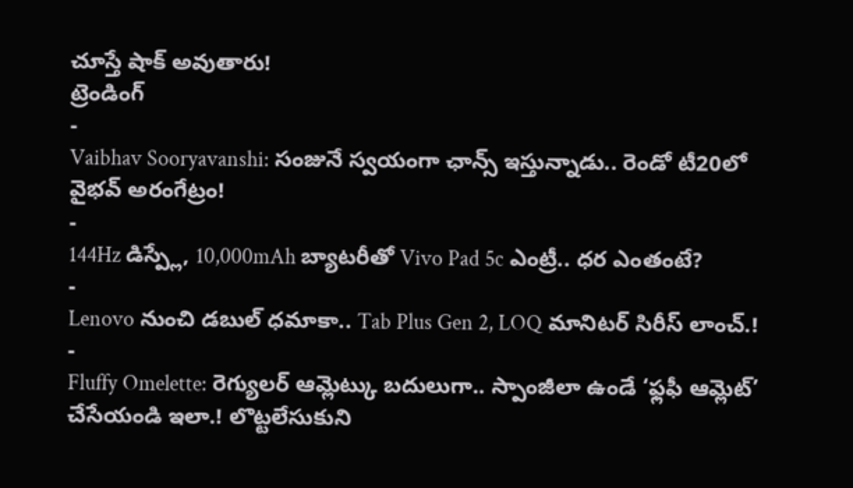చూస్తే షాక్ అవుతారు!
ట్రెండింగ్
-
Vaibhav Sooryavanshi: సంజునే స్వయంగా ఛాన్స్ ఇస్తున్నాడు.. రెండో టీ20లో వైభవ్ అరంగేట్రం!
-
144Hz డిస్ప్లే, 10,000mAh బ్యాటరీతో Vivo Pad 5c ఎంట్రీ.. ధర ఎంతంటే?
-
Lenovo నుంచి డబుల్ ధమాకా.. Tab Plus Gen 2, LOQ మానిటర్ సిరీస్ లాంచ్.!
-
Fluffy Omelette: రెగ్యులర్ ఆమ్లెట్కు బదులుగా.. స్పాంజీలా ఉండే ‘ఫ్లఫీ ఆమ్లెట్’ చేసేయండి ఇలా.! లొట్టలేసుకుని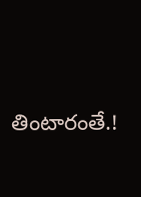తింటారంతే.!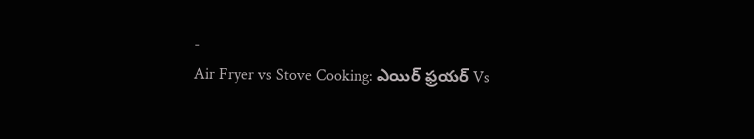-
Air Fryer vs Stove Cooking: ఎయిర్ ఫ్రయర్ Vs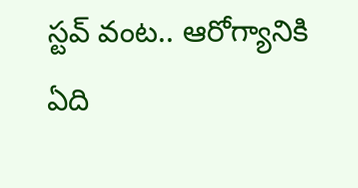స్టవ్ వంట.. ఆరోగ్యానికి ఏది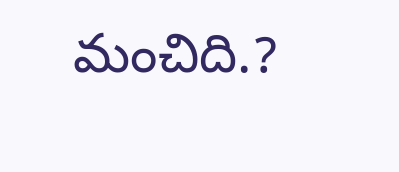మంచిది.?